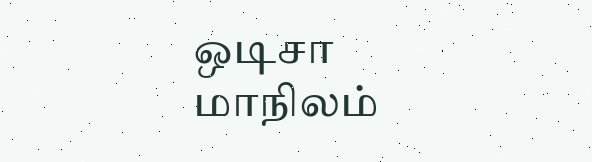ஒடிசா மாநிலம்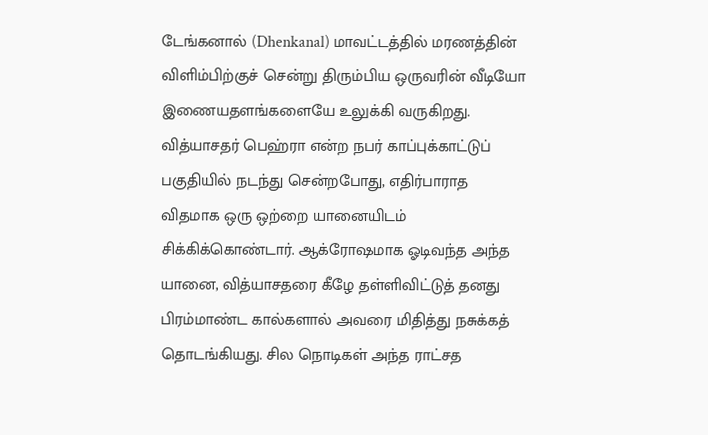டேங்கனால் (Dhenkanal) மாவட்டத்தில் மரணத்தின் விளிம்பிற்குச் சென்று திரும்பிய ஒருவரின் வீடியோ இணையதளங்களையே உலுக்கி வருகிறது. வித்யாசதர் பெஹ்ரா என்ற நபர் காப்புக்காட்டுப் பகுதியில் நடந்து சென்றபோது, எதிர்பாராத விதமாக ஒரு ஒற்றை யானையிடம் சிக்கிக்கொண்டார். ஆக்ரோஷமாக ஓடிவந்த அந்த யானை, வித்யாசதரை கீழே தள்ளிவிட்டுத் தனது பிரம்மாண்ட கால்களால் அவரை மிதித்து நசுக்கத் தொடங்கியது. சில நொடிகள் அந்த ராட்சத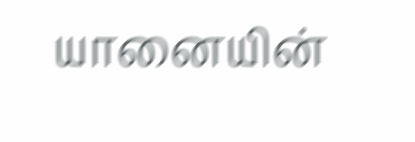யானையின்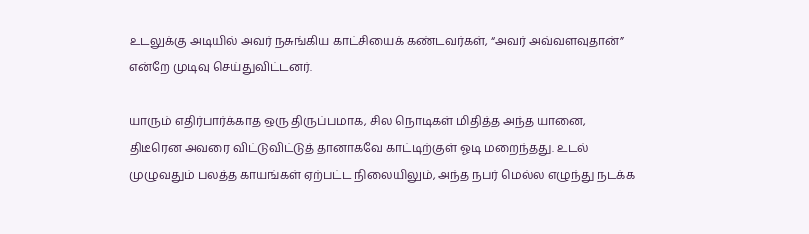உடலுக்கு அடியில் அவர் நசுங்கிய காட்சியைக் கண்டவர்கள், “அவர் அவ்வளவுதான்” என்றே முடிவு செய்துவிட்டனர்.

யாரும் எதிர்பார்க்காத ஒரு திருப்பமாக, சில நொடிகள் மிதித்த அந்த யானை, திடீரென அவரை விட்டுவிட்டுத் தானாகவே காட்டிற்குள் ஓடி மறைந்தது. உடல் முழுவதும் பலத்த காயங்கள் ஏற்பட்ட நிலையிலும், அந்த நபர் மெல்ல எழுந்து நடக்க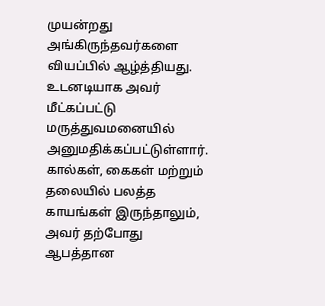முயன்றது அங்கிருந்தவர்களை வியப்பில் ஆழ்த்தியது. உடனடியாக அவர் மீட்கப்பட்டு மருத்துவமனையில் அனுமதிக்கப்பட்டுள்ளார். கால்கள், கைகள் மற்றும் தலையில் பலத்த காயங்கள் இருந்தாலும், அவர் தற்போது ஆபத்தான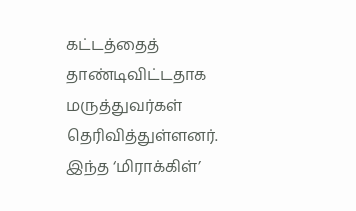கட்டத்தைத் தாண்டிவிட்டதாக மருத்துவர்கள் தெரிவித்துள்ளனர். இந்த ‘மிராக்கிள்’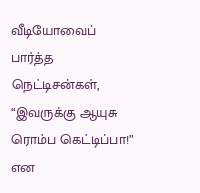வீடியோவைப் பார்த்த நெட்டிசன்கள், “இவருக்கு ஆயுசு ரொம்ப கெட்டிப்பா!” என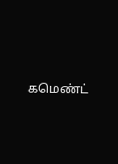கமெண்ட்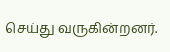செய்து வருகின்றனர்.